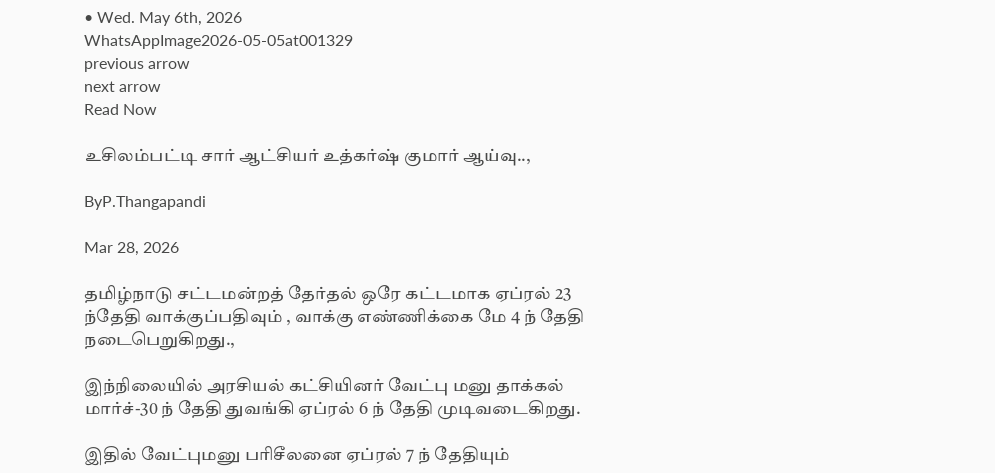• Wed. May 6th, 2026
WhatsAppImage2026-05-05at001329
previous arrow
next arrow
Read Now

உசிலம்பட்டி சார் ஆட்சியர் உத்கர்ஷ் குமார் ஆய்வு..,

ByP.Thangapandi

Mar 28, 2026

தமிழ்நாடு சட்டமன்றத் தேர்தல் ஒரே கட்டமாக ஏப்ரல் 23 ந்தேதி வாக்குப்பதிவும் , வாக்கு எண்ணிக்கை மே 4 ந் தேதி நடைபெறுகிறது.,

இந்நிலையில் அரசியல் கட்சியினர் வேட்பு மனு தாக்கல் மார்ச்-30 ந் தேதி துவங்கி ஏப்ரல் 6 ந் தேதி முடிவடைகிறது.

இதில் வேட்புமனு பரிசீலனை ஏப்ரல் 7 ந் தேதியும்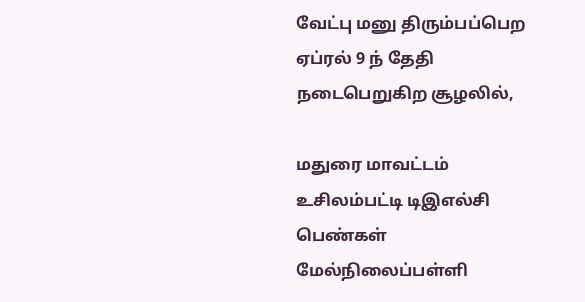வேட்பு மனு திரும்பப்பெற ஏப்ரல் 9 ந் தேதி நடைபெறுகிற சூழலில்,

மதுரை மாவட்டம் உசிலம்பட்டி டிஇஎல்சி பெண்கள் மேல்நிலைப்பள்ளி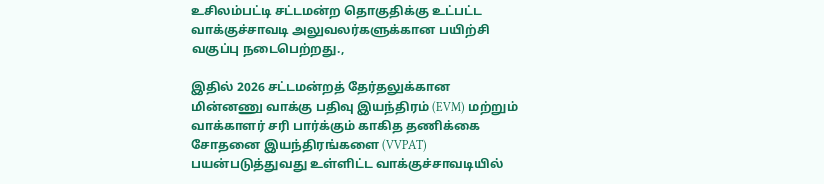உசிலம்பட்டி சட்டமன்ற தொகுதிக்கு உட்பட்ட வாக்குச்சாவடி அலுவலர்களுக்கான பயிற்சி வகுப்பு நடைபெற்றது.,

இதில் 2026 சட்டமன்றத் தேர்தலுக்கான மின்னணு வாக்கு பதிவு இயந்திரம் (EVM) மற்றும் வாக்காளர் சரி பார்க்கும் காகித தணிக்கை சோதனை இயந்திரங்களை (VVPAT) பயன்படுத்துவது உள்ளிட்ட வாக்குச்சாவடியில்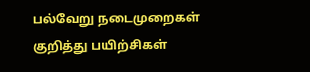பல்வேறு நடைமுறைகள் குறித்து பயிற்சிகள்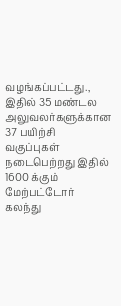வழங்கப்பட்டது., இதில் 35 மண்டல அலுவலர்களுக்கான 37 பயிற்சி வகுப்புகள் நடைபெற்றது இதில் 1600 க்கும் மேற்பட்டோர் கலந்து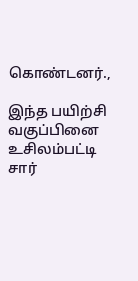கொண்டனர்.,

இந்த பயிற்சி வகுப்பினை உசிலம்பட்டி சார்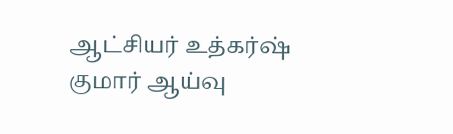ஆட்சியர் உத்கர்ஷ் குமார் ஆய்வு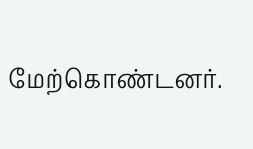மேற்கொண்டனர்.